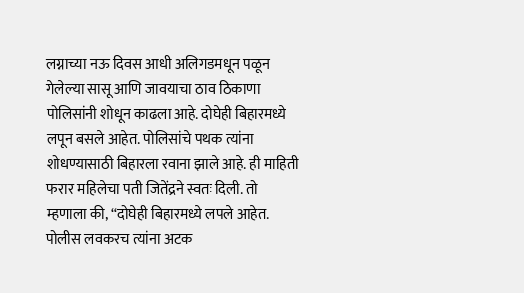लग्नाच्या नऊ दिवस आधी अलिगडमधून पळून गेलेल्या सासू आणि जावयाचा ठाव ठिकाणा पोलिसांनी शोधून काढला आहे. दोघेही बिहारमध्ये लपून बसले आहेत. पोलिसांचे पथक त्यांना शोधण्यासाठी बिहारला रवाना झाले आहे. ही माहिती फरार महिलेचा पती जितेंद्रने स्वतः दिली. तो म्हणाला की, “दोघेही बिहारमध्ये लपले आहेत. पोलीस लवकरच त्यांना अटक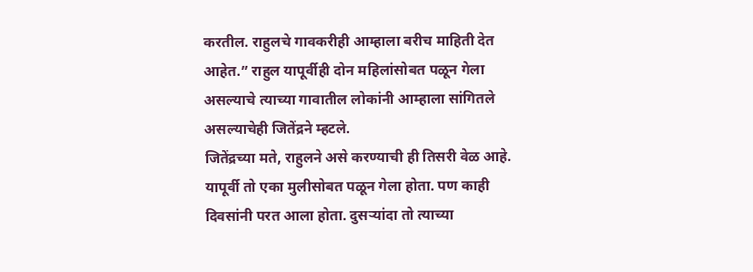करतील. राहुलचे गावकरीही आम्हाला बरीच माहिती देत आहेत.” राहुल यापूर्वीही दोन महिलांसोबत पळून गेला असल्याचे त्याच्या गावातील लोकांनी आम्हाला सांगितले असल्याचेही जितेंद्रने म्हटले.
जितेंद्रच्या मते, राहुलने असे करण्याची ही तिसरी वेळ आहे. यापूर्वी तो एका मुलीसोबत पळून गेला होता. पण काही दिवसांनी परत आला होता. दुसऱ्यांदा तो त्याच्या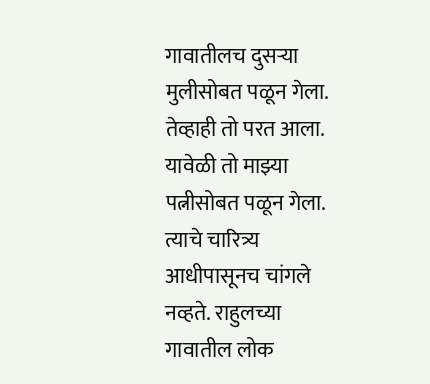गावातीलच दुसऱ्या मुलीसोबत पळून गेला. तेव्हाही तो परत आला. यावेळी तो माझ्या पत्नीसोबत पळून गेला. त्याचे चारित्र्य आधीपासूनच चांगले नव्हते. राहुलच्या गावातील लोक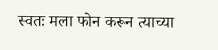स्वतः मला फोन करून त्याच्या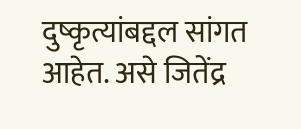दुष्कृत्यांबद्दल सांगत आहेत. असे जितेंद्र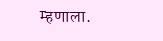म्हणाला.